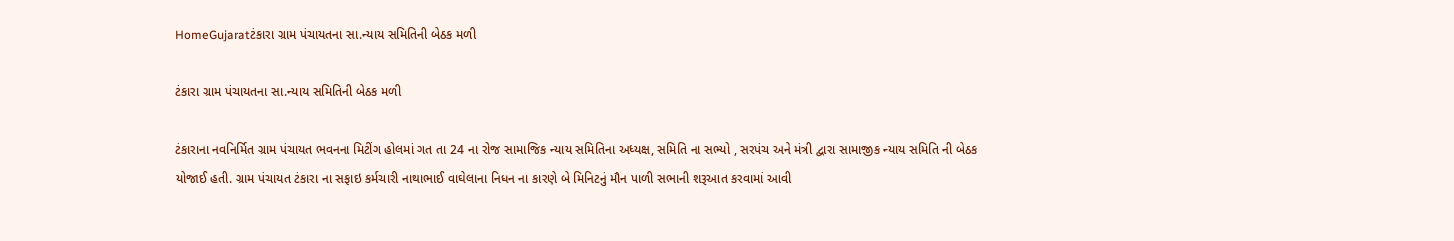HomeGujaratટંકારા ગ્રામ પંચાયતના સા.ન્યાય સમિતિની બેઠક મળી

ટંકારા ગ્રામ પંચાયતના સા.ન્યાય સમિતિની બેઠક મળી

ટંકારાના નવનિર્મિત ગ્રામ પંચાયત ભવનના મિટીંગ હોલમાં ગત તા 24 ના રોજ સામાજિક ન્યાય સમિતિના અધ્યક્ષ, સમિતિ ના સભ્યો , સરપંચ અને મંત્રી દ્વારા સામાજીક ન્યાય સમિતિ ની બેઠક યોજાઈ હતી. ગ્રામ પંચાયત ટંકારા ના સફાઇ કર્મચારી નાથાભાઈ વાઘેલાના નિધન ના કારણે બે મિનિટનું મૌન પાળી સભાની શરૂઆત કરવામાં આવી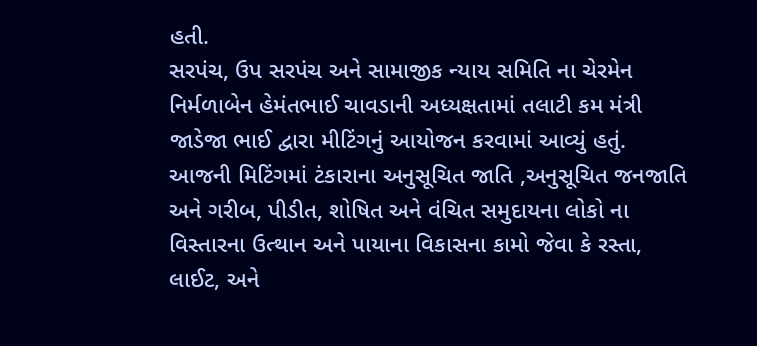હતી.
સરપંચ, ઉપ સરપંચ અને સામાજીક ન્યાય સમિતિ ના ચેરમેન નિર્મળાબેન હેમંતભાઈ ચાવડાની અધ્યક્ષતામાં તલાટી કમ મંત્રી જાડેજા ભાઈ દ્વારા મીટિંગનું આયોજન કરવામાં આવ્યું હતું.
આજની મિટિંગમાં ટંકારાના અનુસૂચિત જાતિ ,અનુસૂચિત જનજાતિ અને ગરીબ, પીડીત, શોષિત અને વંચિત સમુદાયના લોકો ના વિસ્તારના ઉત્થાન અને પાયાના વિકાસના કામો જેવા કે રસ્તા, લાઈટ, અને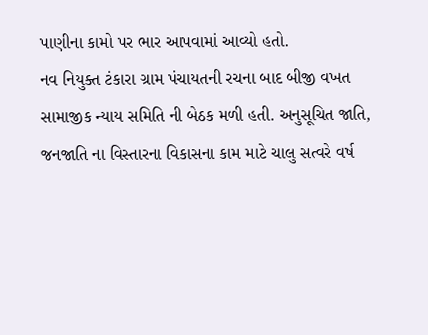પાણીના કામો પર ભાર આપવામાં આવ્યો હતો.
નવ નિયુક્ત ટંકારા ગ્રામ પંચાયતની રચના બાદ બીજી વખત સામાજીક ન્યાય સમિતિ ની બેઠક મળી હતી. અનુસૂચિત જાતિ, જનજાતિ ના વિસ્તારના વિકાસના કામ માટે ચાલુ સત્વરે વર્ષ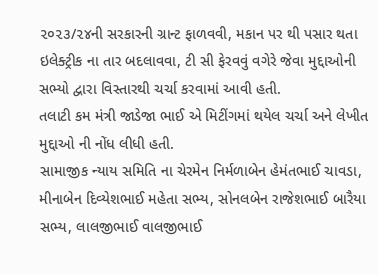૨૦૨૩/૨૪ની સરકારની ગ્રાન્ટ ફાળવવી, મકાન પર થી પસાર થતા ઇલેક્ટ્રીક ના તાર બદલાવવા, ટી સી ફેરવવું વગેરે જેવા મુદ્દાઓની સભ્યો દ્વારા વિસ્તારથી ચર્ચા કરવામાં આવી હતી.
તલાટી કમ મંત્રી જાડેજા ભાઈ એ મિટીંગમાં થયેલ ચર્ચા અને લેખીત મુદ્દાઓ ની નોંધ લીધી હતી.
સામાજીક ન્યાય સમિતિ ના ચેરમેન નિર્મળાબેન હેમંતભાઈ ચાવડા, મીનાબેન દિવ્યેશભાઈ મહેતા સભ્ય, સોનલબેન રાજેશભાઈ બારૈયા સભ્ય, લાલજીભાઈ વાલજીભાઈ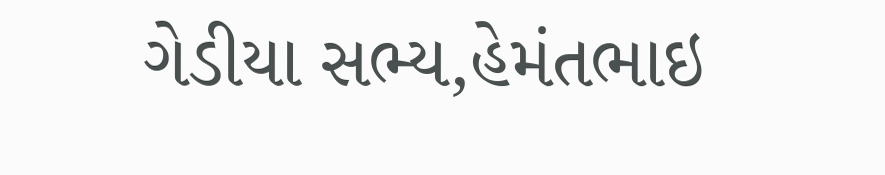ગેડીયા સભ્ય,હેમંતભાઇ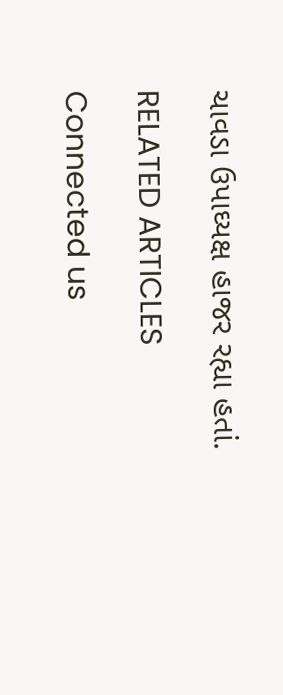ચાવડા ઉપાઘ્યક્ષ હાજર રહ્યા હતાં.

RELATED ARTICLES

Connected us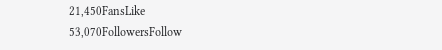21,450FansLike
53,070FollowersFollow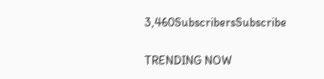3,460SubscribersSubscribe

TRENDING NOW